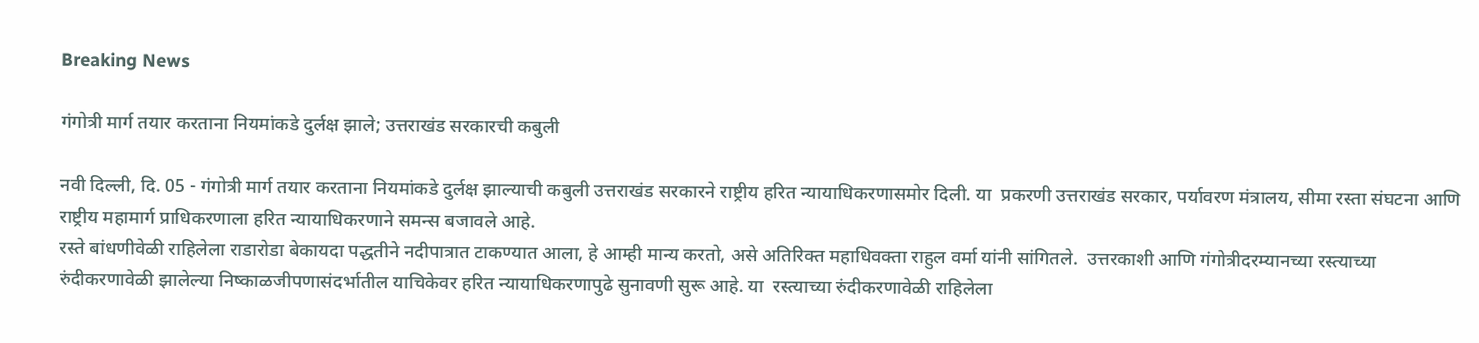Breaking News

गंगोत्री मार्ग तयार करताना नियमांकडे दुर्लक्ष झाले; उत्तराखंड सरकारची कबुली

नवी दिल्ली, दि. 05 - गंगोत्री मार्ग तयार करताना नियमांकडे दुर्लक्ष झाल्याची कबुली उत्तराखंड सरकारने राष्ट्रीय हरित न्यायाधिकरणासमोर दिली. या  प्रकरणी उत्तराखंड सरकार, पर्यावरण मंत्रालय, सीमा रस्ता संघटना आणि राष्ट्रीय महामार्ग प्राधिकरणाला हरित न्यायाधिकरणाने समन्स बजावले आहे.
रस्ते बांधणीवेळी राहिलेला राडारोडा बेकायदा पद्धतीने नदीपात्रात टाकण्यात आला, हे आम्ही मान्य करतो, असे अतिरिक्त महाधिवक्ता राहुल वर्मा यांनी सांगितले.  उत्तरकाशी आणि गंगोत्रीदरम्यानच्या रस्त्याच्या रुंदीकरणावेळी झालेल्या निष्काळजीपणासंदर्भातील याचिकेवर हरित न्यायाधिकरणापुढे सुनावणी सुरू आहे. या  रस्त्याच्या रुंदीकरणावेळी राहिलेला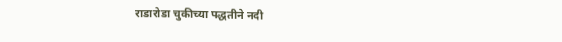राडारोडा चुकीच्या पद्धतीने नदी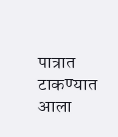पात्रात टाकण्यात आला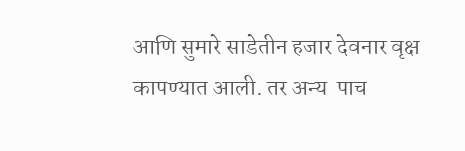आणि सुमारे साडेतीन हजार देवनार वृक्ष कापण्यात आली. तर अन्य  पाच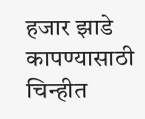हजार झाडे कापण्यासाठी चिन्हीत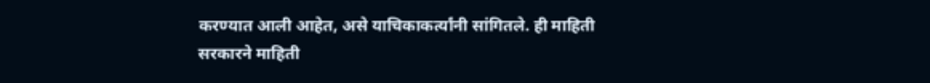करण्यात आली आहेत, असे याचिकाकर्त्यांनी सांगितले. ही माहिती सरकारने माहिती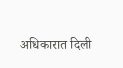अधिकारात दिली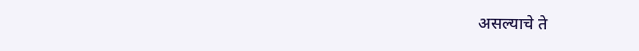असल्याचे ते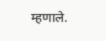म्हणाले.